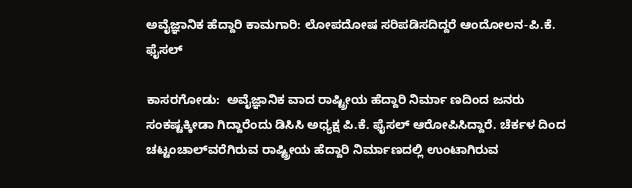ಅವೈಜ್ಞಾನಿಕ ಹೆದ್ದಾರಿ ಕಾಮಗಾರಿ: ಲೋಪದೋಷ ಸರಿಪಡಿಸದಿದ್ದರೆ ಆಂದೋಲನ-ಪಿ.ಕೆ. ಫೈಸಲ್

ಕಾಸರಗೋಡು:  ಅವೈಜ್ಞಾನಿಕ ವಾದ ರಾಷ್ಟ್ರೀಯ ಹೆದ್ದಾರಿ ನಿರ್ಮಾ ಣದಿಂದ ಜನರು ಸಂಕಷ್ಟಕ್ಕೀಡಾ ಗಿದ್ದಾರೆಂದು ಡಿಸಿಸಿ ಅಧ್ಯಕ್ಷ ಪಿ.ಕೆ. ಫೈಸಲ್ ಆರೋಪಿಸಿದ್ದಾರೆ. ಚೆರ್ಕಳ ದಿಂದ ಚಟ್ಟಂಚಾಲ್‌ವರೆಗಿರುವ ರಾಷ್ಟ್ರೀಯ ಹೆದ್ದಾರಿ ನಿರ್ಮಾಣದಲ್ಲಿ ಉಂಟಾಗಿರುವ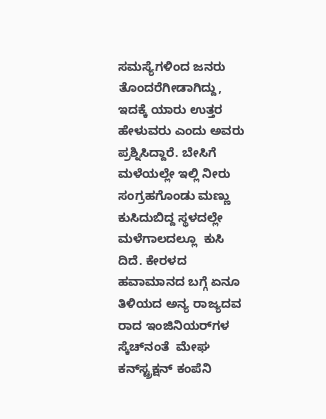ಸಮಸ್ಯೆಗಳಿಂದ ಜನರು ತೊಂದರೆಗೀಡಾಗಿದ್ದು, ಇದಕ್ಕೆ ಯಾರು ಉತ್ತರ ಹೇಳುವರು ಎಂದು ಅವರು ಪ್ರಶ್ನಿಸಿದ್ದಾರೆ. ಬೇಸಿಗೆ ಮಳೆಯಲ್ಲೇ ಇಲ್ಲಿ ನೀರು ಸಂಗ್ರಹಗೊಂಡು ಮಣ್ಣು ಕುಸಿದುಬಿದ್ದ ಸ್ಥಳದಲ್ಲೇ ಮಳೆಗಾಲದಲ್ಲೂ  ಕುಸಿ ದಿದೆ. ಕೇರಳದ ಹವಾಮಾನದ ಬಗ್ಗೆ ಏನೂ ತಿಳಿಯದ ಅನ್ಯ ರಾಜ್ಯದವ ರಾದ ಇಂಜಿನಿಯರ್‌ಗಳ ಸ್ಕೆಚ್‌ನಂತೆ  ಮೇಘ ಕನ್‌ಸ್ಟ್ರಕ್ಷನ್ ಕಂಪೆನಿ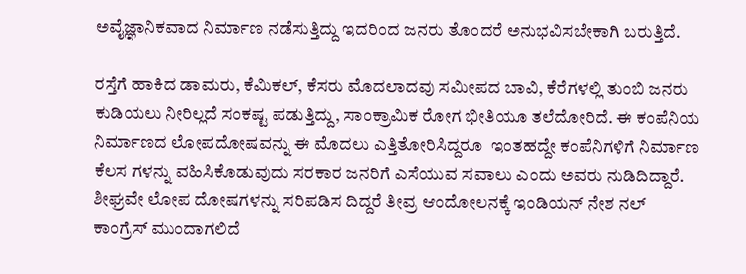ಅವೈಜ್ಞಾನಿಕವಾದ ನಿರ್ಮಾಣ ನಡೆಸುತ್ತಿದ್ದು ಇದರಿಂದ ಜನರು ತೊಂದರೆ ಅನುಭವಿಸಬೇಕಾಗಿ ಬರುತ್ತಿದೆ.

ರಸ್ತೆಗೆ ಹಾಕಿದ ಡಾಮರು, ಕೆಮಿಕಲ್, ಕೆಸರು ಮೊದಲಾದವು ಸಮೀಪದ ಬಾವಿ, ಕೆರೆಗಳಲ್ಲಿ ತುಂಬಿ ಜನರು ಕುಡಿಯಲು ನೀರಿಲ್ಲದೆ ಸಂಕಷ್ಟ ಪಡುತ್ತಿದ್ದು, ಸಾಂಕ್ರಾಮಿಕ ರೋಗ ಭೀತಿಯೂ ತಲೆದೋರಿದೆ. ಈ ಕಂಪೆನಿಯ ನಿರ್ಮಾಣದ ಲೋಪದೋಷವನ್ನು ಈ ಮೊದಲು ಎತ್ತಿತೋರಿಸಿದ್ದರೂ  ಇಂತಹದ್ದೇ ಕಂಪೆನಿಗಳಿಗೆ ನಿರ್ಮಾಣ ಕೆಲಸ ಗಳನ್ನು ವಹಿಸಿಕೊಡುವುದು ಸರಕಾರ ಜನರಿಗೆ ಎಸೆಯುವ ಸವಾಲು ಎಂದು ಅವರು ನುಡಿದಿದ್ದಾರೆ. ಶೀಘ್ರವೇ ಲೋಪ ದೋಷಗಳನ್ನು ಸರಿಪಡಿಸ ದಿದ್ದರೆ ತೀವ್ರ ಆಂದೋಲನಕ್ಕೆ ಇಂಡಿಯನ್ ನೇಶ ನಲ್ ಕಾಂಗ್ರೆಸ್ ಮುಂದಾಗಲಿದೆ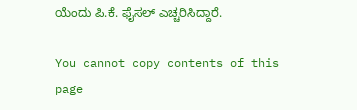ಯೆಂದು ಪಿ.ಕೆ. ಫೈಸಲ್ ಎಚ್ಚರಿಸಿದ್ದಾರೆ.

You cannot copy contents of this page